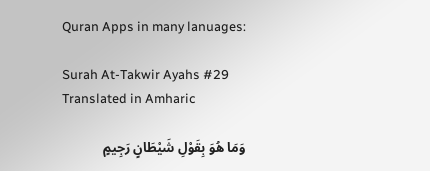Quran Apps in many lanuages:

Surah At-Takwir Ayahs #29 Translated in Amharic

وَمَا هُوَ بِقَوْلِ شَيْطَانٍ رَجِيمٍ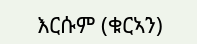እርሱም (ቁርኣን)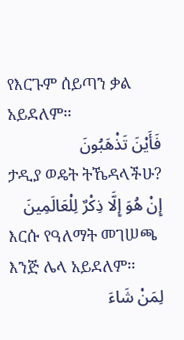የእርጉም ሰይጣን ቃል አይደለም፡፡
فَأَيْنَ تَذْهَبُونَ
ታዲያ ወዴት ትኼዳላችሁ?
إِنْ هُوَ إِلَّا ذِكْرٌ لِلْعَالَمِينَ
እርሱ የዓለማት መገሠጫ እንጅ ሌላ አይደለም፡፡
لِمَنْ شَاءَ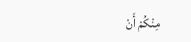مِنْكُمْ أَنْ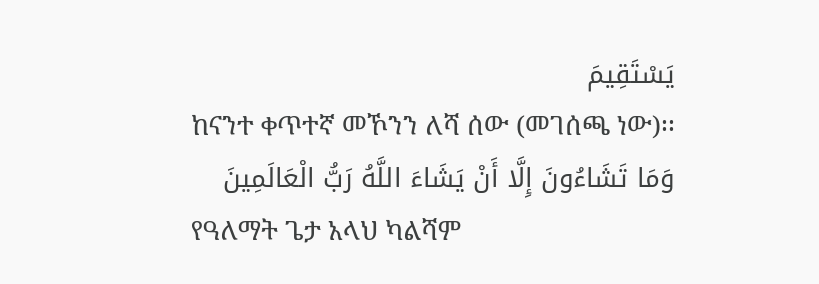يَسْتَقِيمَ
ከናንተ ቀጥተኛ መኾንን ለሻ ሰው (መገሰጫ ነው)፡፡
وَمَا تَشَاءُونَ إِلَّا أَنْ يَشَاءَ اللَّهُ رَبُّ الْعَالَمِينَ
የዓለማት ጌታ አላህ ካልሻም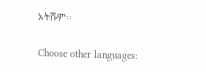አትሹም፡፡

Choose other languages: